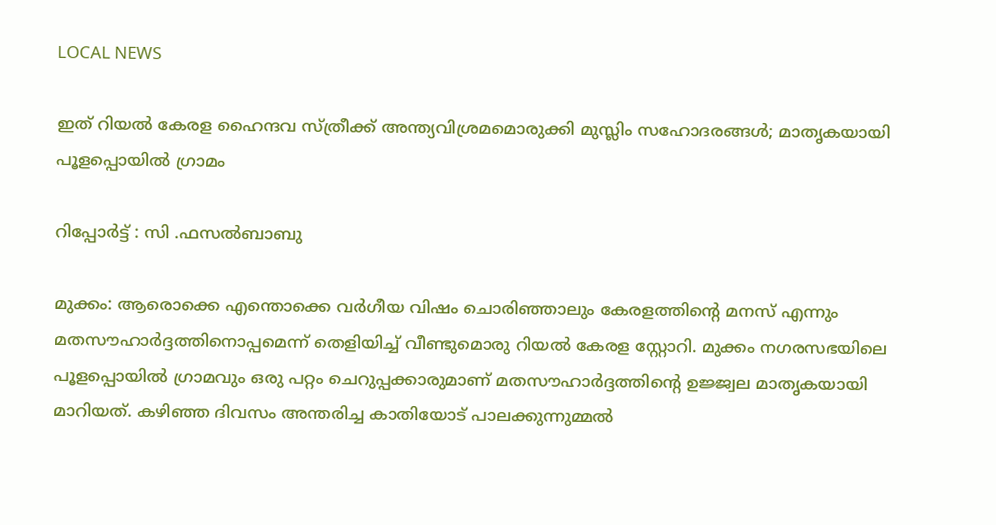LOCAL NEWS

ഇത് റിയൽ കേരള ഹൈന്ദവ സ്ത്രീക്ക് അന്ത്യവിശ്രമമൊരുക്കി മുസ്ലിം സഹോദരങ്ങൾ; മാതൃകയായി പൂളപ്പൊയിൽ ഗ്രാമം

റിപ്പോർട്ട് : സി .ഫസൽബാബു

മുക്കം: ആരൊക്കെ എന്തൊക്കെ വർഗീയ വിഷം ചൊരിഞ്ഞാലും കേരളത്തിൻ്റെ മനസ് എന്നും മതസൗഹാർദ്ദത്തിനൊപ്പമെന്ന് തെളിയിച്ച് വീണ്ടുമൊരു റിയൽ കേരള സ്റ്റോറി. മുക്കം നഗരസഭയിലെ പൂളപ്പൊയിൽ ഗ്രാമവും ഒരു പറ്റം ചെറുപ്പക്കാരുമാണ് മതസൗഹാർദ്ദത്തിന്റെ ഉജ്ജ്വല മാതൃകയായി മാറിയത്. കഴിഞ്ഞ ദിവസം അന്തരിച്ച കാതിയോട് പാലക്കുന്നുമ്മൽ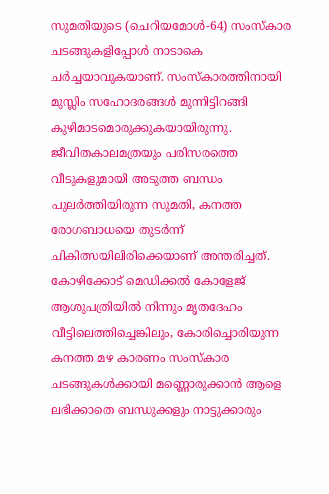സുമതിയുടെ (ചെറിയമോൾ-64) സംസ്കാര ചടങ്ങുകളിപ്പോൾ നാടാകെ ചർച്ചയാവുകയാണ്. സംസ്കാരത്തിനായി മുസ്ലിം സഹോദരങ്ങൾ മുന്നിട്ടിറങ്ങി കുഴിമാടമൊരുക്കുകയായിരുന്നു. ജീവിതകാലമത്രയും പരിസരത്തെ വീടുകളുമായി അടുത്ത ബന്ധം പുലർത്തിയിരുന്ന സുമതി, കനത്ത രോഗബാധയെ തുടർന്ന് ചികിത്സയിലിരിക്കെയാണ് അന്തരിച്ചത്. കോഴിക്കോട് മെഡിക്കൽ കോളേജ് ആശുപത്രിയിൽ നിന്നും മൃതദേഹം വീട്ടിലെത്തിച്ചെങ്കിലും, കോരിച്ചൊരിയുന്ന കനത്ത മഴ കാരണം സംസ്കാര ചടങ്ങുകൾക്കായി മണ്ണൊരുക്കാൻ ആളെ ലഭിക്കാതെ ബന്ധുക്കളും നാട്ടുക്കാരും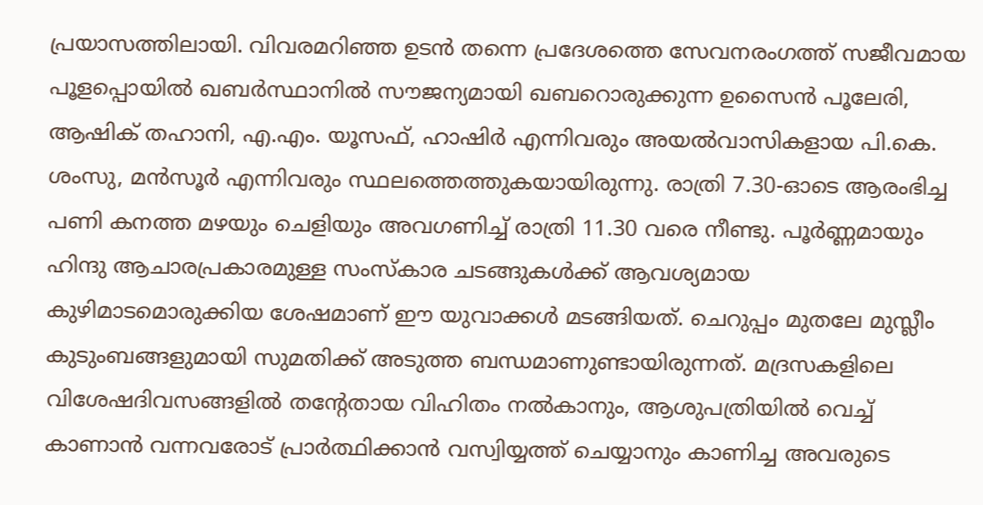പ്രയാസത്തിലായി. വിവരമറിഞ്ഞ ഉടൻ തന്നെ പ്രദേശത്തെ സേവനരംഗത്ത് സജീവമായ പൂളപ്പൊയിൽ ഖബർസ്ഥാനിൽ സൗജന്യമായി ഖബറൊരുക്കുന്ന ഉസൈൻ പൂലേരി, ആഷിക് തഹാനി, എ.എം. യൂസഫ്, ഹാഷിർ എന്നിവരും അയൽവാസികളായ പി.കെ. ശംസു, മൻസൂർ എന്നിവരും സ്ഥലത്തെത്തുകയായിരുന്നു. രാത്രി 7.30-ഓടെ ആരംഭിച്ച പണി കനത്ത മഴയും ചെളിയും അവഗണിച്ച് രാത്രി 11.30 വരെ നീണ്ടു. പൂർണ്ണമായും ഹിന്ദു ആചാരപ്രകാരമുള്ള സംസ്കാര ചടങ്ങുകൾക്ക് ആവശ്യമായ കുഴിമാടമൊരുക്കിയ ശേഷമാണ് ഈ യുവാക്കൾ മടങ്ങിയത്. ചെറുപ്പം മുതലേ മുസ്ലീം കുടുംബങ്ങളുമായി സുമതിക്ക് അടുത്ത ബന്ധമാണുണ്ടായിരുന്നത്. മദ്രസകളിലെ വിശേഷദിവസങ്ങളിൽ തന്റേതായ വിഹിതം നൽകാനും, ആശുപത്രിയിൽ വെച്ച് കാണാൻ വന്നവരോട് പ്രാർത്ഥിക്കാൻ വസ്വിയ്യത്ത് ചെയ്യാനും കാണിച്ച അവരുടെ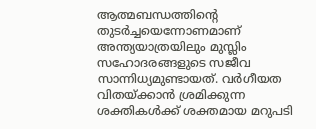ആത്മബന്ധത്തിന്റെ തുടർച്ചയെന്നോണമാണ് അന്ത്യയാത്രയിലും മുസ്ലിം സഹോദരങ്ങളുടെ സജീവ സാന്നിധ്യമുണ്ടായത്. വർഗീയത വിതയ്ക്കാൻ ശ്രമിക്കുന്ന ശക്തികൾക്ക് ശക്തമായ മറുപടി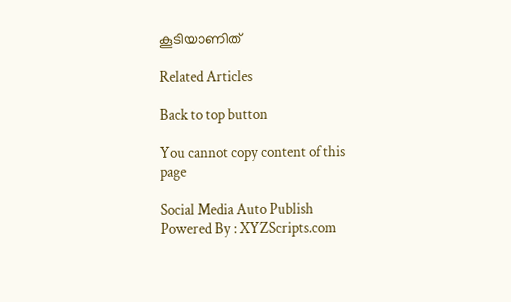കൂടിയാണിത്

Related Articles

Back to top button

You cannot copy content of this page

Social Media Auto Publish Powered By : XYZScripts.com